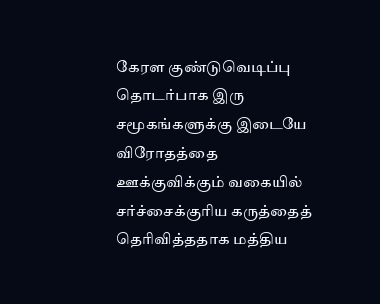கேரள குண்டுவெடிப்பு தொடர்பாக இரு சமூகங்களுக்கு இடையே விரோதத்தை ஊக்குவிக்கும் வகையில் சர்ச்சைக்குரிய கருத்தைத் தெரிவித்ததாக மத்திய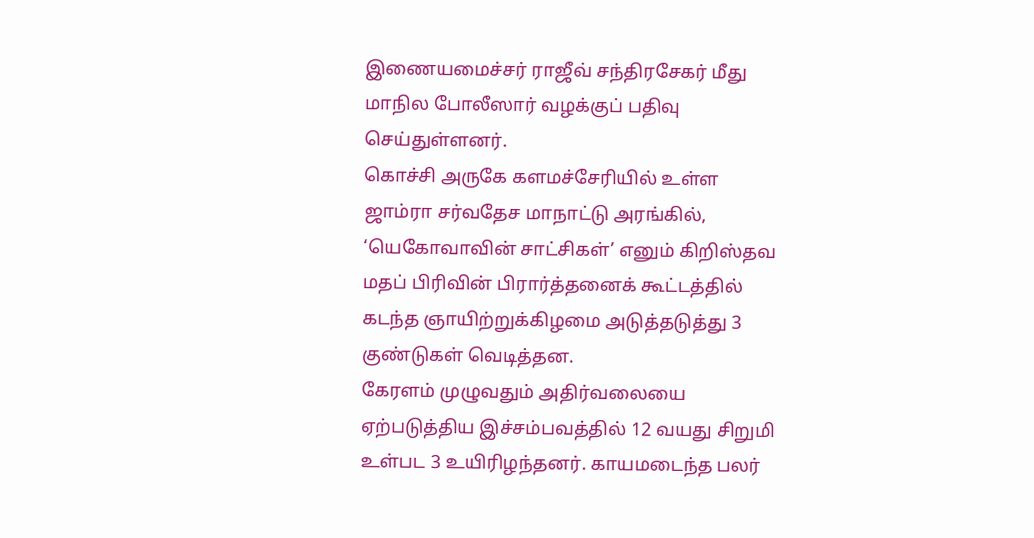இணையமைச்சர் ராஜீவ் சந்திரசேகர் மீது மாநில போலீஸார் வழக்குப் பதிவு செய்துள்ளனர்.
கொச்சி அருகே களமச்சேரியில் உள்ள ஜாம்ரா சர்வதேச மாநாட்டு அரங்கில், ‘யெகோவாவின் சாட்சிகள்’ எனும் கிறிஸ்தவ மதப் பிரிவின் பிரார்த்தனைக் கூட்டத்தில் கடந்த ஞாயிற்றுக்கிழமை அடுத்தடுத்து 3 குண்டுகள் வெடித்தன.
கேரளம் முழுவதும் அதிர்வலையை ஏற்படுத்திய இச்சம்பவத்தில் 12 வயது சிறுமி உள்பட 3 உயிரிழந்தனர். காயமடைந்த பலர்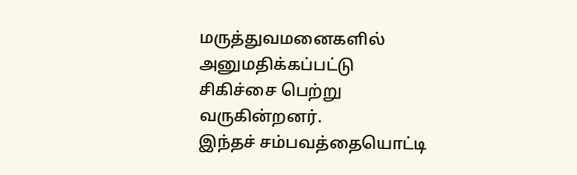மருத்துவமனைகளில் அனுமதிக்கப்பட்டு சிகிச்சை பெற்று வருகின்றனர்.
இந்தச் சம்பவத்தையொட்டி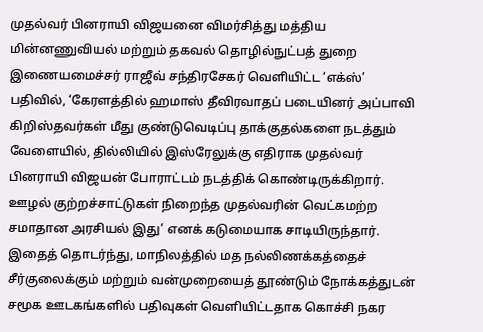முதல்வர் பினராயி விஜயனை விமர்சித்து மத்திய மின்னணுவியல் மற்றும் தகவல் தொழில்நுட்பத் துறை இணையமைச்சர் ராஜீவ் சந்திரசேகர் வெளியிட்ட ‘எக்ஸ்’ பதிவில், ‘கேரளத்தில் ஹமாஸ் தீவிரவாதப் படையினர் அப்பாவி கிறிஸ்தவர்கள் மீது குண்டுவெடிப்பு தாக்குதல்களை நடத்தும் வேளையில், தில்லியில் இஸ்ரேலுக்கு எதிராக முதல்வர் பினராயி விஜயன் போராட்டம் நடத்திக் கொண்டிருக்கிறார். ஊழல் குற்றச்சாட்டுகள் நிறைந்த முதல்வரின் வெட்கமற்ற சமாதான அரசியல் இது’ எனக் கடுமையாக சாடியிருந்தார்.
இதைத் தொடர்ந்து, மாநிலத்தில் மத நல்லிணக்கத்தைச் சீர்குலைக்கும் மற்றும் வன்முறையைத் தூண்டும் நோக்கத்துடன் சமூக ஊடகங்களில் பதிவுகள் வெளியிட்டதாக கொச்சி நகர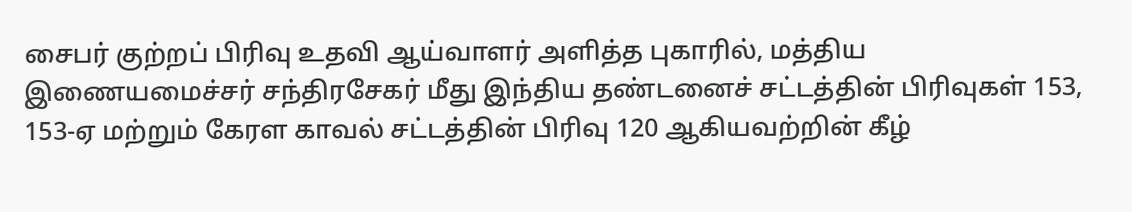சைபர் குற்றப் பிரிவு உதவி ஆய்வாளர் அளித்த புகாரில், மத்திய இணையமைச்சர் சந்திரசேகர் மீது இந்திய தண்டனைச் சட்டத்தின் பிரிவுகள் 153, 153-ஏ மற்றும் கேரள காவல் சட்டத்தின் பிரிவு 120 ஆகியவற்றின் கீழ்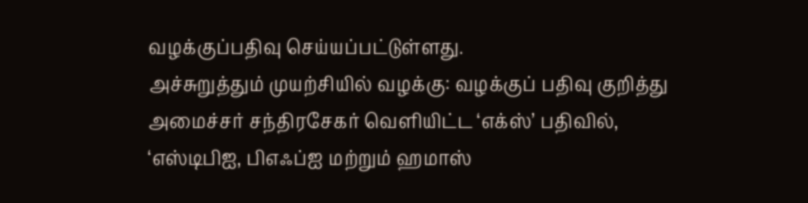வழக்குப்பதிவு செய்யப்பட்டுள்ளது.
அச்சுறுத்தும் முயற்சியில் வழக்கு: வழக்குப் பதிவு குறித்து அமைச்சர் சந்திரசேகர் வெளியிட்ட ‘எக்ஸ்’ பதிவில், ‘எஸ்டிபிஐ, பிஎஃப்ஐ மற்றும் ஹமாஸ்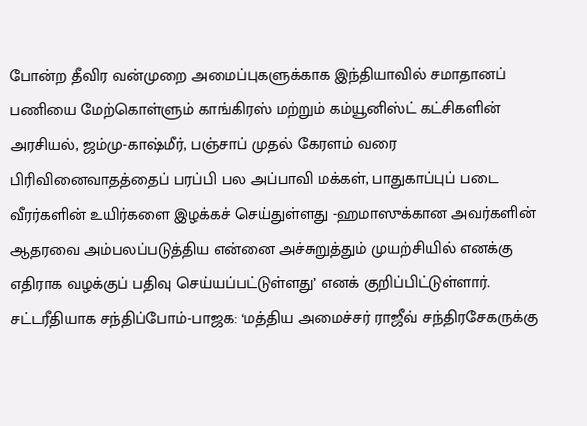போன்ற தீவிர வன்முறை அமைப்புகளுக்காக இந்தியாவில் சமாதானப் பணியை மேற்கொள்ளும் காங்கிரஸ் மற்றும் கம்யூனிஸ்ட் கட்சிகளின் அரசியல், ஜம்மு-காஷ்மீர், பஞ்சாப் முதல் கேரளம் வரை பிரிவினைவாதத்தைப் பரப்பி பல அப்பாவி மக்கள், பாதுகாப்புப் படை வீரர்களின் உயிர்களை இழக்கச் செய்துள்ளது -ஹமாஸுக்கான அவர்களின் ஆதரவை அம்பலப்படுத்திய என்னை அச்சுறுத்தும் முயற்சியில் எனக்கு எதிராக வழக்குப் பதிவு செய்யப்பட்டுள்ளது’ எனக் குறிப்பிட்டுள்ளார்.
சட்டரீதியாக சந்திப்போம்-பாஜக: ‘மத்திய அமைச்சர் ராஜீவ் சந்திரசேகருக்கு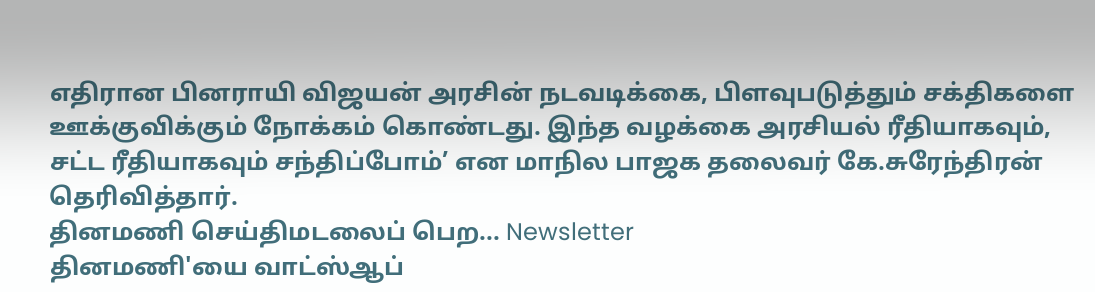எதிரான பினராயி விஜயன் அரசின் நடவடிக்கை, பிளவுபடுத்தும் சக்திகளை ஊக்குவிக்கும் நோக்கம் கொண்டது. இந்த வழக்கை அரசியல் ரீதியாகவும், சட்ட ரீதியாகவும் சந்திப்போம்’ என மாநில பாஜக தலைவர் கே.சுரேந்திரன் தெரிவித்தார்.
தினமணி செய்திமடலைப் பெற... Newsletter
தினமணி'யை வாட்ஸ்ஆப்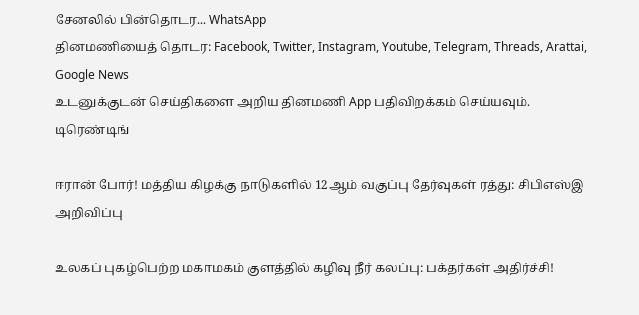சேனலில் பின்தொடர... WhatsApp
தினமணியைத் தொடர: Facebook, Twitter, Instagram, Youtube, Telegram, Threads, Arattai, Google News
உடனுக்குடன் செய்திகளை அறிய தினமணி App பதிவிறக்கம் செய்யவும்.
டிரெண்டிங்

ஈரான் போர்! மத்திய கிழக்கு நாடுகளில் 12ஆம் வகுப்பு தேர்வுகள் ரத்து: சிபிஎஸ்இ அறிவிப்பு

உலகப் புகழ்பெற்ற மகாமகம் குளத்தில் கழிவு நீர் கலப்பு: பக்தர்கள் அதிர்ச்சி!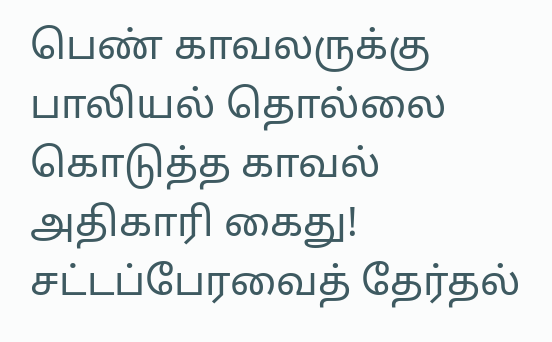பெண் காவலருக்கு பாலியல் தொல்லை கொடுத்த காவல் அதிகாரி கைது!
சட்டப்பேரவைத் தேர்தல்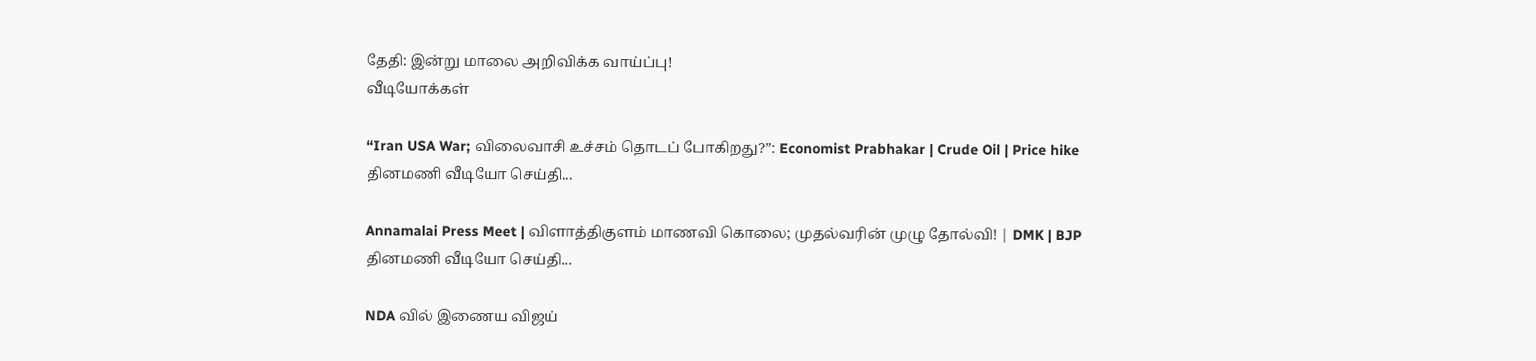தேதி: இன்று மாலை அறிவிக்க வாய்ப்பு!
வீடியோக்கள்

“Iran USA War; விலைவாசி உச்சம் தொடப் போகிறது?”: Economist Prabhakar | Crude Oil | Price hike
தினமணி வீடியோ செய்தி...

Annamalai Press Meet | விளாத்திகுளம் மாணவி கொலை; முதல்வரின் முழு தோல்வி! | DMK | BJP
தினமணி வீடியோ செய்தி...

NDA வில் இணைய விஜய்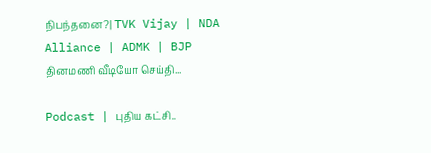நிபந்தனை?| TVK Vijay | NDA Alliance | ADMK | BJP
தினமணி வீடியோ செய்தி...

Podcast | புதிய கட்சி..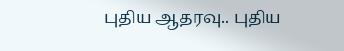புதிய ஆதரவு.. புதிய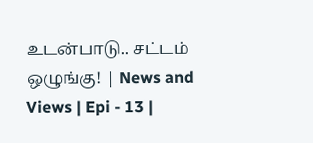உடன்பாடு.. சட்டம் ஒழுங்கு! | News and Views | Epi - 13 |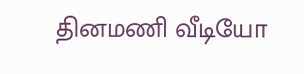தினமணி வீடியோ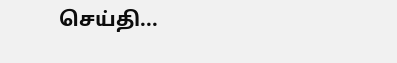செய்தி...